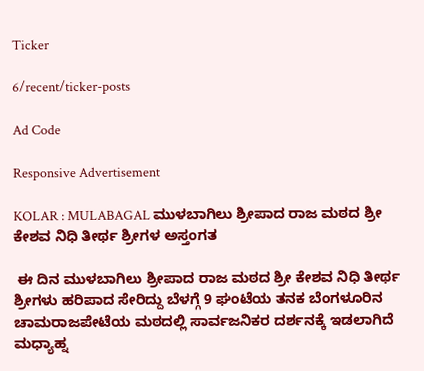Ticker

6/recent/ticker-posts

Ad Code

Responsive Advertisement

KOLAR : MULABAGAL ಮುಳಬಾಗಿಲು ಶ್ರೀಪಾದ ರಾಜ ಮಠದ ಶ್ರೀ ಕೇಶವ ನಿಧಿ ತೀರ್ಥ ಶ್ರೀಗಳ ಅಸ್ತಂಗತ

 ಈ ದಿನ ಮುಳಬಾಗಿಲು ಶ್ರೀಪಾದ ರಾಜ ಮಠದ ಶ್ರೀ ಕೇಶವ ನಿಧಿ ತೀರ್ಥ ಶ್ರೀಗಳು ಹರಿಪಾದ ಸೇರಿದ್ದು ಬೆಳಗ್ಗೆ 9 ಘಂಟೆಯ ತನಕ ಬೆಂಗಳೂರಿನ ಚಾಮರಾಜಪೇಟೆಯ ಮಠದಲ್ಲಿ ಸಾರ್ವಜನಿಕರ ದರ್ಶನಕ್ಕೆ ಇಡಲಾಗಿದೆ ಮಧ್ಯಾಹ್ನ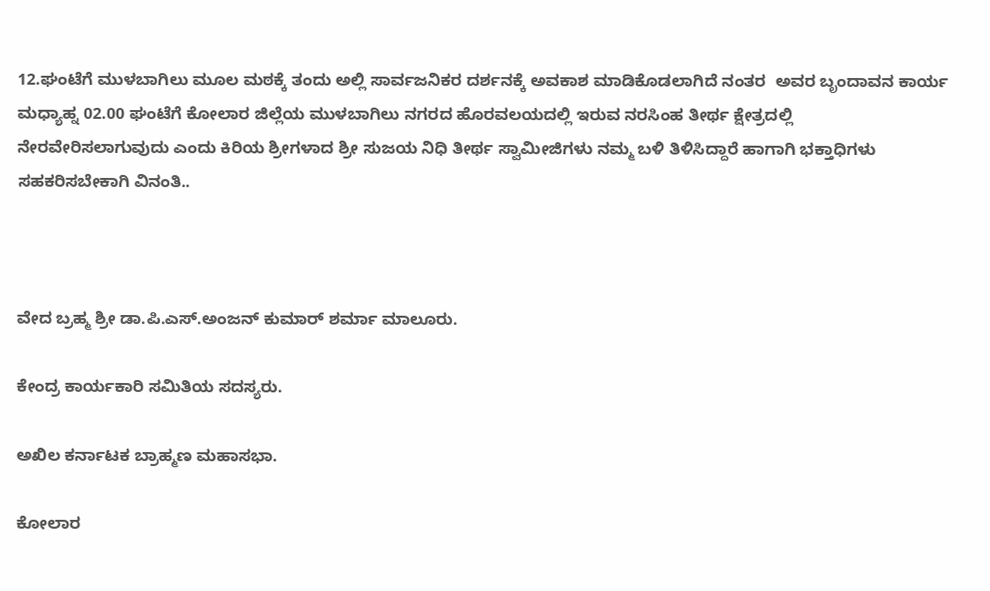12.ಘಂಟೆಗೆ ಮುಳಬಾಗಿಲು ಮೂಲ ಮಠಕ್ಕೆ ತಂದು ಅಲ್ಲಿ ಸಾರ್ವಜನಿಕರ ದರ್ಶನಕ್ಕೆ ಅವಕಾಶ ಮಾಡಿಕೊಡಲಾಗಿದೆ ನಂತರ  ಅವರ ಬೃಂದಾವನ ಕಾರ್ಯ ಮಧ್ಯಾಹ್ನ 02.00 ಘಂಟೆಗೆ ಕೋಲಾರ ಜಿಲ್ಲೆಯ ಮುಳಬಾಗಿಲು ನಗರದ ಹೊರವಲಯದಲ್ಲಿ ಇರುವ ನರಸಿಂಹ ತೀರ್ಥ ಕ್ಷೇತ್ರದಲ್ಲಿ ನೇರವೇರಿಸಲಾಗುವುದು ಎಂದು ಕಿರಿಯ ಶ್ರೀಗಳಾದ ಶ್ರೀ ಸುಜಯ ನಿಧಿ ತೀರ್ಥ ಸ್ವಾಮೀಜಿಗಳು ನಮ್ಮ ಬಳಿ ತಿಳಿಸಿದ್ದಾರೆ ಹಾಗಾಗಿ ಭಕ್ತಾಧಿಗಳು ಸಹಕರಿಸಬೇಕಾಗಿ ವಿನಂತಿ..



ವೇದ ಬ್ರಹ್ಮ ಶ್ರೀ ಡಾ.ಪಿ.ಎಸ್.ಅಂಜನ್ ಕುಮಾರ್ ಶರ್ಮಾ ಮಾಲೂರು.

ಕೇಂದ್ರ ಕಾರ್ಯಕಾರಿ ಸಮಿತಿಯ ಸದಸ್ಯರು.

ಅಖಿಲ ಕರ್ನಾಟಕ ಬ್ರಾಹ್ಮಣ ಮಹಾಸಭಾ.

ಕೋಲಾರ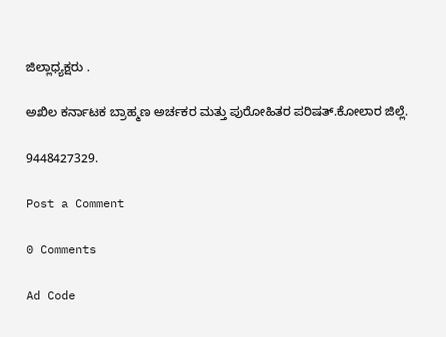ಜಿಲ್ಲಾಧ್ಯಕ್ಷರು .

ಅಖಿಲ ಕರ್ನಾಟಕ ಬ್ರಾಹ್ಮಣ ಅರ್ಚಕರ ಮತ್ತು ಪುರೋಹಿತರ ಪರಿಷತ್.ಕೋಲಾರ ಜಿಲ್ಲೆ.

9448427329.

Post a Comment

0 Comments

Ad Code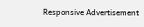Responsive Advertisement